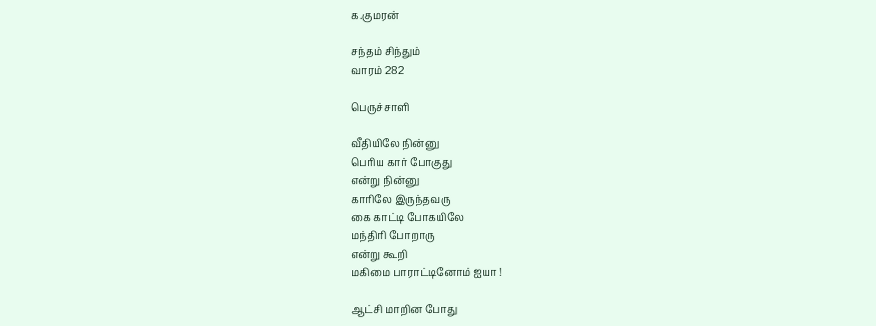க.குமரன்

சந்தம் சிந்தும்
வாரம் 282

பெருச்சாளி

வீதியிலே நின்னு
பெரிய கார் போகுது
என்று நின்னு
காரிலே இருந்தவரு
கை காட்டி போகயிலே
மந்திரி போறாரு
என்று கூறி
மகிமை பாராட்டினோம் ஐயா !

ஆட்சி மாறின போது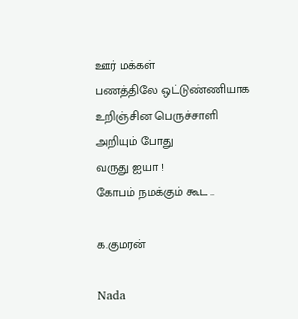ஊர் மக்கள்
பணத்திலே ஒட்டுண்ணியாக
உறிஞ்சின பெருச்சாளி
அறியும் போது
வருது ஐயா !
கோபம் நமக்கும் கூட ..

க.குமரன்

Nada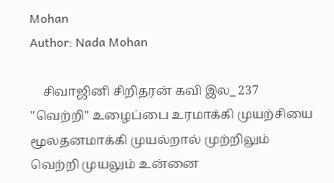Mohan
Author: Nada Mohan

    சிவாஜினி சிறிதரன் கவி இல_ 237 "வெற்றி" உழைப்பை உரமாக்கி முயற்சியை மூலதனமாக்கி முயல்றால் முற்றிலும் வெற்றி முயலும் உன்னை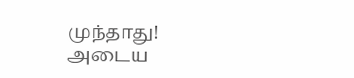முந்தாது! அடைய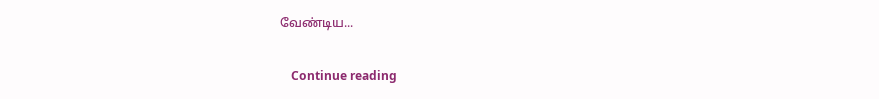வேண்டிய...

    Continue reading